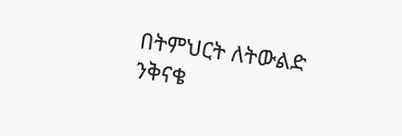በትምህርት ለትውልድ ንቅናቄ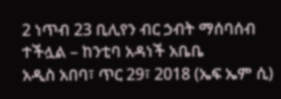2 ነጥብ 23 ቢሊየን ብር ኃብት ማሰባሰብ ተችሏል – ከንቲባ አዳነች አቤቤ
አዲስ አበባ፣ ጥር 29፣ 2018 (ኤፍ ኤም ሲ)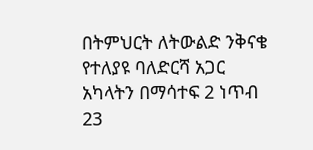በትምህርት ለትውልድ ንቅናቄ የተለያዩ ባለድርሻ አጋር አካላትን በማሳተፍ 2 ነጥብ 23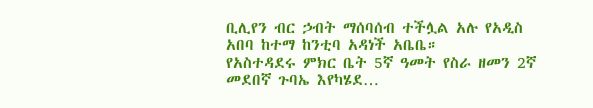ቢሊየን ብር ኃብት ማሰባሰብ ተችሏል አሉ የአዲስ አበባ ከተማ ከንቲባ አዳነች አቤቤ።
የአስተዳደሩ ምክር ቤት 5ኛ ዓመት የስራ ዘመን 2ኛ መደበኛ ጉባኤ እየካሄደ…